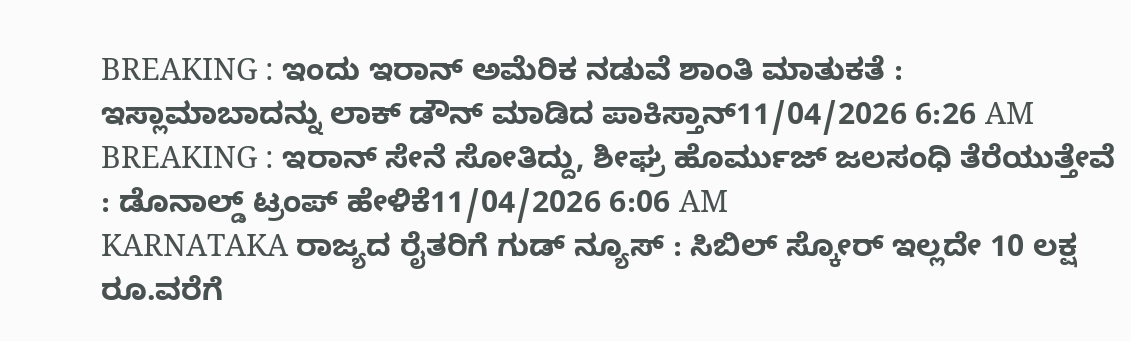BREAKING : ಇಂದು ಇರಾನ್ ಅಮೆರಿಕ ನಡುವೆ ಶಾಂತಿ ಮಾತುಕತೆ : ಇಸ್ಲಾಮಾಬಾದನ್ನು ಲಾಕ್ ಡೌನ್ ಮಾಡಿದ ಪಾಕಿಸ್ತಾನ್11/04/2026 6:26 AM
BREAKING : ಇರಾನ್ ಸೇನೆ ಸೋತಿದ್ದು, ಶೀಘ್ರ ಹೊರ್ಮುಜ್ ಜಲಸಂಧಿ ತೆರೆಯುತ್ತೇವೆ : ಡೊನಾಲ್ಡ್ ಟ್ರಂಪ್ ಹೇಳಿಕೆ11/04/2026 6:06 AM
KARNATAKA ರಾಜ್ಯದ ರೈತರಿಗೆ ಗುಡ್ ನ್ಯೂಸ್ : ಸಿಬಿಲ್ ಸ್ಕೋರ್ ಇಲ್ಲದೇ 10 ಲಕ್ಷ ರೂ.ವರೆಗೆ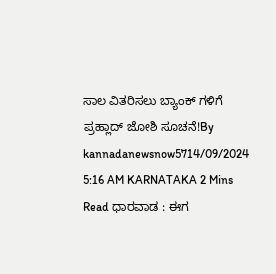ಸಾಲ ವಿತರಿಸಲು ಬ್ಯಾಂಕ್ ಗಳಿಗೆ ಪ್ರಹ್ಲಾದ್ ಜೋಶಿ ಸೂಚನೆ!By kannadanewsnow5714/09/2024 5:16 AM KARNATAKA 2 Mins Read ಧಾರವಾಡ : ಈಗ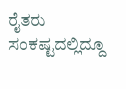ರೈತರು ಸಂಕಷ್ಟದಲ್ಲಿದ್ದೂ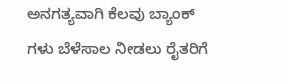ಅನಗತ್ಯವಾಗಿ ಕೆಲವು ಬ್ಯಾಂಕ್ ಗಳು ಬೆಳೆಸಾಲ ನೀಡಲು ರೈತರಿಗೆ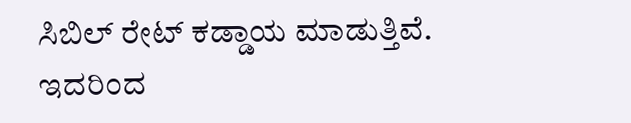ಸಿಬಿಲ್ ರೇಟ್ ಕಡ್ಡಾಯ ಮಾಡುತ್ತಿವೆ. ಇದರಿಂದ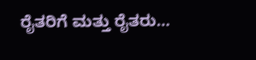ರೈತರಿಗೆ ಮತ್ತು ರೈತರು…